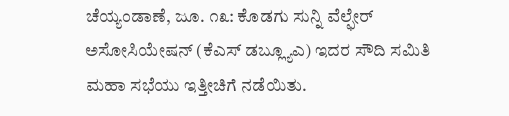ಚೆಯ್ಯಂಡಾಣೆ, ಜೂ. ೧೩: ಕೊಡಗು ಸುನ್ನಿ ವೆಲ್ಫೇರ್ ಅಸೋಸಿಯೇಷನ್ (ಕೆಎಸ್ ಡಬ್ಲ್ಯೂಎ) ಇದರ ಸೌದಿ ಸಮಿತಿ ಮಹಾ ಸಭೆಯು ಇತ್ತೀಚಿಗೆ ನಡೆಯಿತು.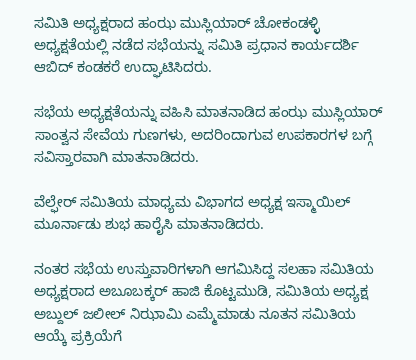ಸಮಿತಿ ಅಧ್ಯಕ್ಷರಾದ ಹಂಝ ಮುಸ್ಲಿಯಾರ್ ಚೋಕಂಡಳ್ಳಿ ಅಧ್ಯಕ್ಷತೆಯಲ್ಲಿ ನಡೆದ ಸಭೆಯನ್ನು ಸಮಿತಿ ಪ್ರಧಾನ ಕಾರ್ಯದರ್ಶಿ ಆಬಿದ್ ಕಂಡಕರೆ ಉದ್ಘಾಟಿಸಿದರು.

ಸಭೆಯ ಅಧ್ಯಕ್ಷತೆಯನ್ನು ವಹಿಸಿ ಮಾತನಾಡಿದ ಹಂಝ ಮುಸ್ಲಿಯಾರ್ ಸಾಂತ್ವನ ಸೇವೆಯ ಗುಣಗಳು, ಅದರಿಂದಾಗುವ ಉಪಕಾರಗಳ ಬಗ್ಗೆ ಸವಿಸ್ತಾರವಾಗಿ ಮಾತನಾಡಿದರು.

ವೆಲ್ಫೇರ್ ಸಮಿತಿಯ ಮಾಧ್ಯಮ ವಿಭಾಗದ ಅಧ್ಯಕ್ಷ ಇಸ್ಮಾಯಿಲ್ ಮೂರ್ನಾಡು ಶುಭ ಹಾರೈಸಿ ಮಾತನಾಡಿದರು.

ನಂತರ ಸಭೆಯ ಉಸ್ತುವಾರಿಗಳಾಗಿ ಆಗಮಿಸಿದ್ದ ಸಲಹಾ ಸಮಿತಿಯ ಅಧ್ಯಕ್ಷರಾದ ಅಬೂಬಕ್ಕರ್ ಹಾಜಿ ಕೊಟ್ಟಮುಡಿ, ಸಮಿತಿಯ ಅಧ್ಯಕ್ಷ ಅಬ್ದುಲ್ ಜಲೀಲ್ ನಿಝಾಮಿ ಎಮ್ಮೆಮಾಡು ನೂತನ ಸಮಿತಿಯ ಆಯ್ಕೆ ಪ್ರಕ್ರಿಯೆಗೆ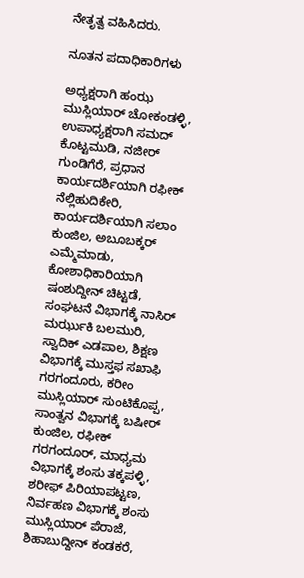ನೇತೃತ್ವ ವಹಿಸಿದರು.

ನೂತನ ಪದಾಧಿಕಾರಿಗಳು

ಅಧ್ಯಕ್ಷರಾಗಿ ಹಂಝ ಮುಸ್ಲಿಯಾರ್ ಚೋಕಂಡಳ್ಳಿ, ಉಪಾಧ್ಯಕ್ಷರಾಗಿ ಸಮದ್ ಕೊಟ್ಟಮುಡಿ, ನಜೀರ್ ಗುಂಡಿಗೆರೆ, ಪ್ರಧಾನ ಕಾರ್ಯದರ್ಶಿಯಾಗಿ ರಫೀಕ್ ನೆಲ್ಲಿಹುದಿಕೇರಿ, ಕಾರ್ಯದರ್ಶಿಯಾಗಿ ಸಲಾಂ ಕುಂಜಿಲ, ಅಬೂಬಕ್ಕರ್ ಎಮ್ಮೆಮಾಡು, ಕೋಶಾಧಿಕಾರಿಯಾಗಿ ಷಂಶುದ್ದೀನ್ ಚಿಟ್ಟಡೆ, ಸಂಘಟನೆ ವಿಭಾಗಕ್ಕೆ ನಾಸಿರ್ ಮರ್ಝುಕಿ ಬಲಮುರಿ, ಸ್ವಾದಿಕ್ ಎಡಪಾಲ, ಶಿಕ್ಷಣ ವಿಭಾಗಕ್ಕೆ ಮುಸ್ತಫ ಸಖಾಫಿ ಗರಗಂದೂರು, ಕರೀಂ ಮುಸ್ಲಿಯಾರ್ ಸುಂಟಿಕೊಪ್ಪ, ಸಾಂತ್ವನ ವಿಭಾಗಕ್ಕೆ ಬಷೀರ್ ಕುಂಜಿಲ, ರಫೀಕ್ ಗರಗಂದೂರ್, ಮಾಧ್ಯಮ ವಿಭಾಗಕ್ಕೆ ಶಂಸು ತಕ್ಕಪಳ್ಳಿ, ಶರೀಫ್ ಪಿರಿಯಾಪಟ್ಟಣ, ನಿರ್ವಹಣ ವಿಭಾಗಕ್ಕೆ ಶಂಸು ಮುಸ್ಲಿಯಾರ್ ಪೆರಾಜೆ, ಶಿಹಾಬುದ್ದೀನ್ ಕಂಡಕರೆ,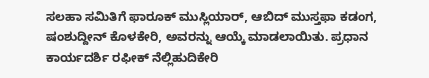ಸಲಹಾ ಸಮಿತಿಗೆ ಫಾರೂಕ್ ಮುಸ್ಲಿಯಾರ್, ಆಬಿದ್ ಮುಸ್ತಫಾ ಕಡಂಗ, ಷಂಶುದ್ದೀನ್ ಕೊಳಕೇರಿ, ಅವರನ್ನು ಆಯ್ಕೆ ಮಾಡಲಾಯಿತು. ಪ್ರಧಾನ ಕಾರ್ಯದರ್ಶಿ ರಫೀಕ್ ನೆಲ್ಲಿಹುದಿಕೇರಿ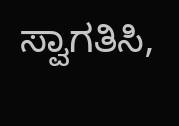ಸ್ವಾಗತಿಸಿ,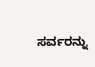ಸರ್ವರನ್ನು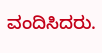ವಂದಿಸಿದರು.